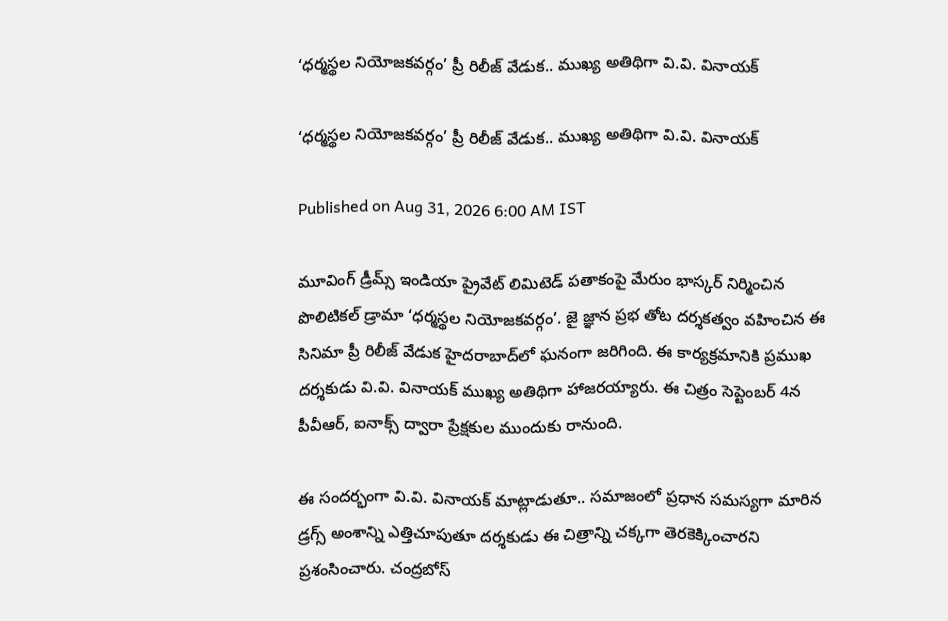‘ధర్మస్థల నియోజకవర్గం’ ప్రీ రిలీజ్ వేడుక.. ముఖ్య అతిథిగా వి.వి. వినాయక్

‘ధర్మస్థల నియోజకవర్గం’ ప్రీ రిలీజ్ వేడుక.. ముఖ్య అతిథిగా వి.వి. వినాయక్

Published on Aug 31, 2026 6:00 AM IST

మూవింగ్ డ్రీమ్స్ ఇండియా ప్రైవేట్ లిమిటెడ్ పతాకంపై మేరుం భాస్కర్ నిర్మించిన పొలిటికల్ డ్రామా ‘ధర్మస్థల నియోజకవర్గం’. జై జ్ఞాన ప్రభ తోట దర్శకత్వం వహించిన ఈ సినిమా ప్రీ రిలీజ్ వేడుక హైదరాబాద్‌లో ఘనంగా జరిగింది. ఈ కార్యక్రమానికి ప్రముఖ దర్శకుడు వి.వి. వినాయక్ ముఖ్య అతిథిగా హాజరయ్యారు. ఈ చిత్రం సెప్టెంబర్ 4న పీవీఆర్, ఐనాక్స్ ద్వారా ప్రేక్షకుల ముందుకు రానుంది.

ఈ సందర్భంగా వి.వి. వినాయక్ మాట్లాడుతూ.. సమాజంలో ప్రధాన సమస్యగా మారిన డ్రగ్స్‌ అంశాన్ని ఎత్తిచూపుతూ దర్శకుడు ఈ చిత్రాన్ని చక్కగా తెరకెక్కించారని ప్రశంసించారు. చంద్రబోస్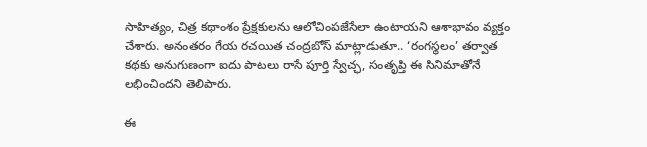సాహిత్యం, చిత్ర కథాంశం ప్రేక్షకులను ఆలోచింపజేసేలా ఉంటాయని ఆశాభావం వ్యక్తం చేశారు. అనంతరం గేయ రచయిత చంద్రబోస్ మాట్లాడుతూ.. ‘రంగస్థలం’ తర్వాత కథకు అనుగుణంగా ఐదు పాటలు రాసే పూర్తి స్వేచ్ఛ, సంతృప్తి ఈ సినిమాతోనే లభించిందని తెలిపారు.

ఈ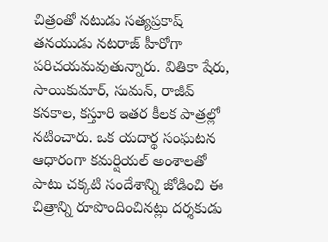చిత్రంతో నటుడు సత్యప్రకాష్ తనయుడు నటరాజ్ హీరోగా పరిచయమవుతున్నారు. వితికా షేరు, సాయికుమార్, సుమన్, రాజీవ్ కనకాల, కస్తూరి ఇతర కీలక పాత్రల్లో నటించారు. ఒక యదార్థ సంఘటన ఆధారంగా కమర్షియల్ అంశాలతో పాటు చక్కటి సందేశాన్ని జోడించి ఈ చిత్రాన్ని రూపొందించినట్లు దర్శకుడు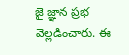జై జ్ఞాన ప్రభ వెల్లడించారు. ఈ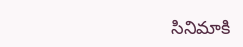సినిమాకి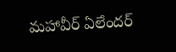మహావీర్ ఏలేందర్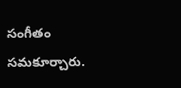సంగీతం సమకూర్చారు.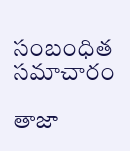సంబంధిత సమాచారం

తాజా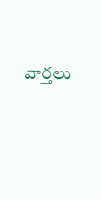వార్తలు